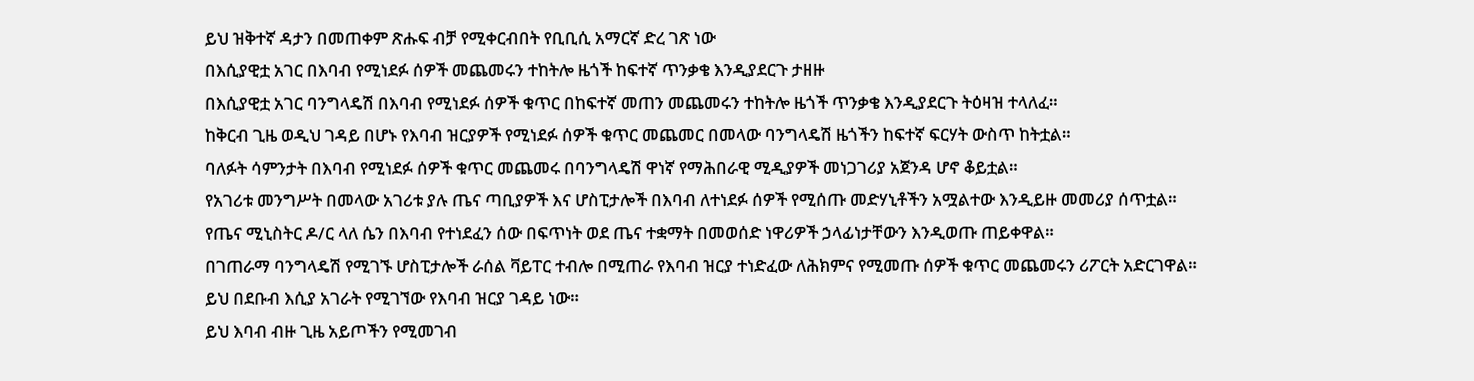ይህ ዝቅተኛ ዳታን በመጠቀም ጽሑፍ ብቻ የሚቀርብበት የቢቢሲ አማርኛ ድረ ገጽ ነው
በእሲያዊቷ አገር በእባብ የሚነደፉ ሰዎች መጨመሩን ተከትሎ ዜጎች ከፍተኛ ጥንቃቄ እንዲያደርጉ ታዘዙ
በእሲያዊቷ አገር ባንግላዴሽ በእባብ የሚነደፉ ሰዎች ቁጥር በከፍተኛ መጠን መጨመሩን ተከትሎ ዜጎች ጥንቃቄ እንዲያደርጉ ትዕዛዝ ተላለፈ።
ከቅርብ ጊዜ ወዲህ ገዳይ በሆኑ የእባብ ዝርያዎች የሚነደፉ ሰዎች ቁጥር መጨመር በመላው ባንግላዴሽ ዜጎችን ከፍተኛ ፍርሃት ውስጥ ከትቷል።
ባለፉት ሳምንታት በእባብ የሚነደፉ ሰዎች ቁጥር መጨመሩ በባንግላዴሽ ዋነኛ የማሕበራዊ ሚዲያዎች መነጋገሪያ አጀንዳ ሆኖ ቆይቷል።
የአገሪቱ መንግሥት በመላው አገሪቱ ያሉ ጤና ጣቢያዎች እና ሆስፒታሎች በእባብ ለተነደፉ ሰዎች የሚሰጡ መድሃኒቶችን አሟልተው እንዲይዙ መመሪያ ሰጥቷል።
የጤና ሚኒስትር ዶ/ር ላለ ሴን በእባብ የተነደፈን ሰው በፍጥነት ወደ ጤና ተቋማት በመወሰድ ነዋሪዎች ኃላፊነታቸውን እንዲወጡ ጠይቀዋል።
በገጠራማ ባንግላዴሽ የሚገኙ ሆስፒታሎች ራሰል ቫይፐር ተብሎ በሚጠራ የእባብ ዝርያ ተነድፈው ለሕክምና የሚመጡ ሰዎች ቁጥር መጨመሩን ሪፖርት አድርገዋል።
ይህ በደቡብ እሲያ አገራት የሚገኘው የእባብ ዝርያ ገዳይ ነው።
ይህ እባብ ብዙ ጊዜ አይጦችን የሚመገብ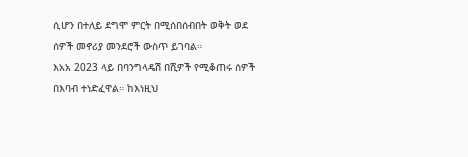ሲሆን በተለይ ደግሞ ምርት በሚሰበሰብበት ወቅት ወደ ሰዎች መኖሪያ መንደሮች ውስጥ ይገባል።
እአአ 2023 ላይ በባንግላዴሽ በሺዎች የሚቆጠሩ ሰዎች በእባብ ተነድፈዋል። ከእነዚህ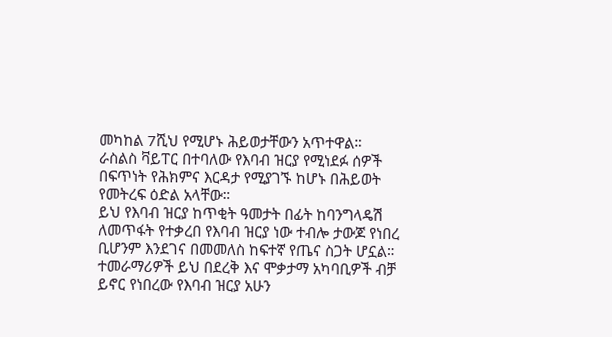መካከል 7ሺህ የሚሆኑ ሕይወታቸውን አጥተዋል።
ራስልስ ቫይፐር በተባለው የእባብ ዝርያ የሚነደፉ ሰዎች በፍጥነት የሕክምና እርዳታ የሚያገኙ ከሆኑ በሕይወት የመትረፍ ዕድል አላቸው።
ይህ የእባብ ዝርያ ከጥቂት ዓመታት በፊት ከባንግላዴሽ ለመጥፋት የተቃረበ የእባብ ዝርያ ነው ተብሎ ታውጆ የነበረ ቢሆንም እንደገና በመመለስ ከፍተኛ የጤና ስጋት ሆኗል።
ተመራማሪዎች ይህ በደረቅ እና ሞቃታማ አካባቢዎች ብቻ ይኖር የነበረው የእባብ ዝርያ አሁን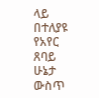ላይ በተለያዩ የአየር ጸባይ ሁኔታ ውስጥ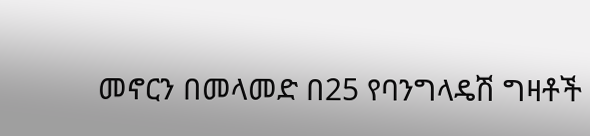መኖርን በመላመድ በ25 የባንግላዴሽ ግዛቶች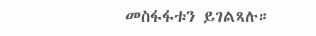መስፋፋቱን ይገልጻሉ።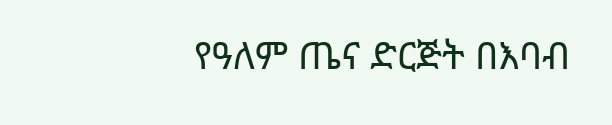የዓለም ጤና ድርጅት በእባብ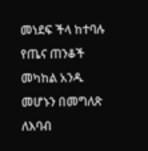መነደፍ ችላ ከተባሉ የጤና ጠንቆች መካከል አንዱ መሆኑን በመግለጽ ለእባብ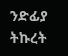ንድፊያ ትኩረት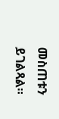መስጠቱን ይገልጻል።